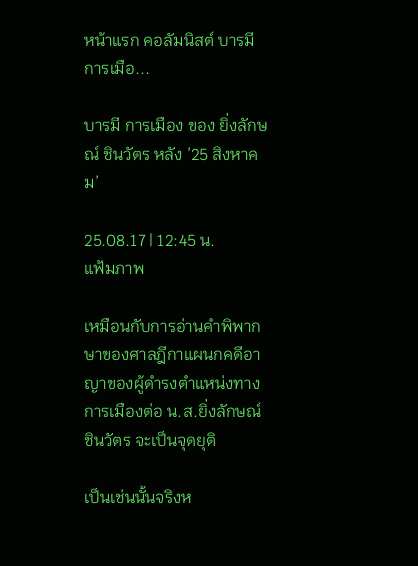หน้าแรก คอลัมนิสต์ บารมี การเมือ...

บารมี การเมือง ของ ยิ่งลักษณ์ ชินวัตร หลัง ’25 สิงหาคม’

25.08.17 | 12:45 น.
แฟ้มภาพ

เหมือนกับการอ่านคำพิพากษาของศาลฎีกาแผนกคดีอาญาของผู้ดำรงตำแหน่งทางการเมืองต่อ น.ส.ยิ่งลักษณ์ ชินวัตร จะเป็นจุดยุติ

เป็นเช่นนั้นจริงห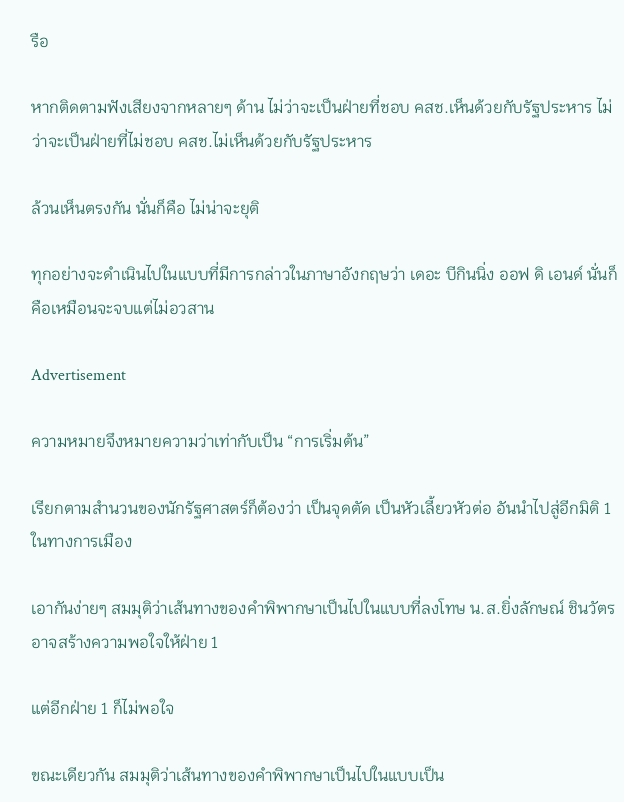รือ

หากติดตามฟังเสียงจากหลายๆ ด้าน ไม่ว่าจะเป็นฝ่ายที่ชอบ คสช.เห็นด้วยกับรัฐประหาร ไม่ว่าจะเป็นฝ่ายที่ไม่ชอบ คสช.ไม่เห็นด้วยกับรัฐประหาร

ล้วนเห็นตรงกัน นั่นก็คือ ไม่น่าจะยุติ

ทุกอย่างจะดำเนินไปในแบบที่มีการกล่าวในภาษาอังกฤษว่า เดอะ บีกินนิ่ง ออฟ ดิ เอนด์ นั่นก็คือเหมือนจะจบแต่ไม่อวสาน

Advertisement

ความหมายจึงหมายความว่าเท่ากับเป็น “การเริ่มต้น”

เรียกตามสำนวนของนักรัฐศาสตร์ก็ต้องว่า เป็นจุดตัด เป็นหัวเลี้ยวหัวต่อ อันนำไปสู่อีกมิติ 1 ในทางการเมือง

เอากันง่ายๆ สมมุติว่าเส้นทางของคำพิพากษาเป็นไปในแบบที่ลงโทษ น.ส.ยิ่งลักษณ์ ชินวัตร อาจสร้างความพอใจให้ฝ่าย 1

แต่อีกฝ่าย 1 ก็ไม่พอใจ

ขณะเดียวกัน สมมุติว่าเส้นทางของคำพิพากษาเป็นไปในแบบเป็น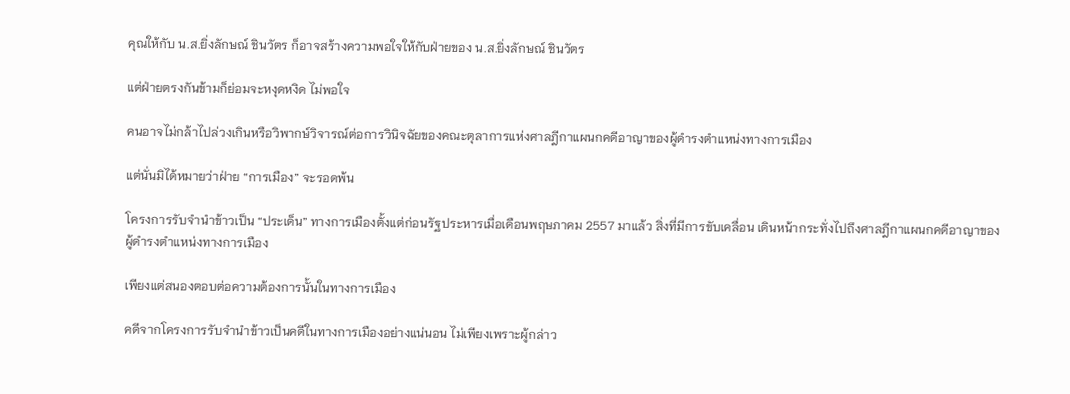คุณให้กับ น.ส.ยิ่งลักษณ์ ชินวัตร ก็อาจสร้างความพอใจให้กับฝ่ายของ น.ส.ยิ่งลักษณ์ ชินวัตร

แต่ฝ่ายตรงกันข้ามก็ย่อมจะหงุดหงิด ไม่พอใจ

คนอาจไม่กล้าไปล่วงเกินหรือวิพากษ์วิจารณ์ต่อการวินิจฉัยของคณะตุลาการแห่งศาลฎีกาแผนกคดีอาญาของผู้ดำรงตำแหน่งทางการเมือง

แต่นั่นมิได้หมายว่าฝ่าย “การเมือง” จะรอดพ้น

โครงการรับจำนำข้าวเป็น “ประเด็น” ทางการเมืองตั้งแต่ก่อนรัฐประหารเมื่อเดือนพฤษภาคม 2557 มาแล้ว สิ่งที่มีการขับเคลื่อน เดินหน้ากระทั่งไปถึงศาลฎีกาแผนกคดีอาญาของผู้ดำรงตำแหน่งทางการเมือง

เพียงแต่สนองตอบต่อความต้องการนั้นในทางการเมือง

คดีจากโครงการรับจำนำข้าวเป็นคดีในทางการเมืองอย่างแน่นอน ไม่เพียงเพราะผู้กล่าว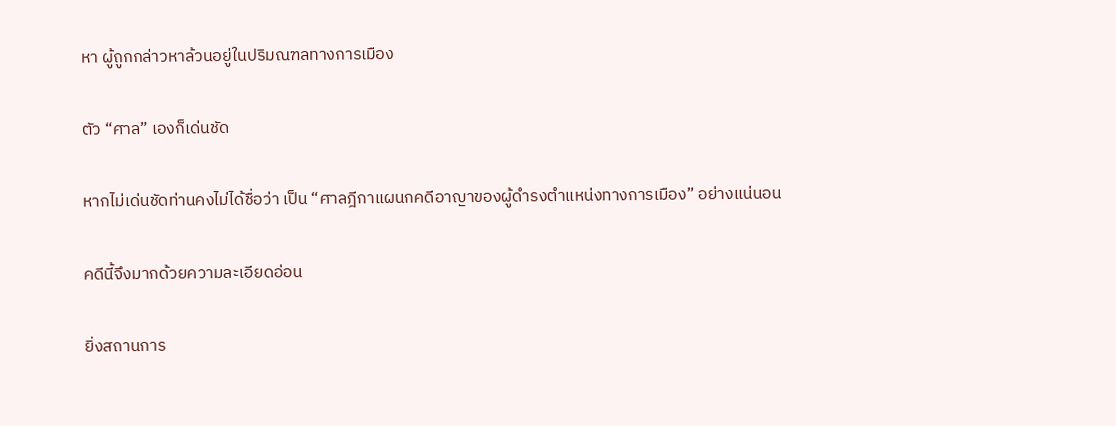หา ผู้ถูกกล่าวหาล้วนอยู่ในปริมณฑลทางการเมือง

ตัว “ศาล” เองก็เด่นชัด

หากไม่เด่นชัดท่านคงไม่ได้ชื่อว่า เป็น “ศาลฎีกาแผนกคดีอาญาของผู้ดำรงตำแหน่งทางการเมือง” อย่างแน่นอน

คดีนี้จึงมากด้วยความละเอียดอ่อน

ยิ่งสถานการ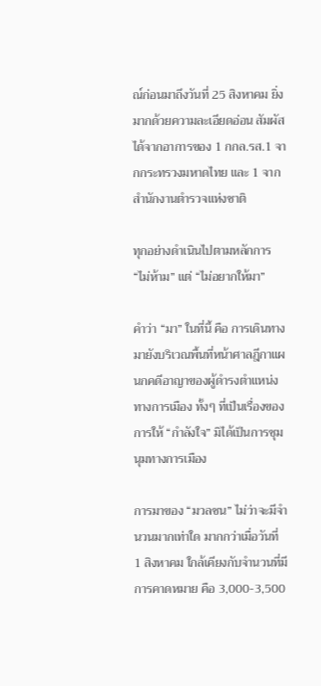ณ์ก่อนมาถึงวันที่ 25 สิงหาคม ยิ่งมากด้วยความละเอียดอ่อน สัมผัสได้จากอาการของ 1 กกล.รส.1 จากกระทรวงมหาดไทย และ 1 จากสำนักงานตำรวจแห่งชาติ

ทุกอย่างดำเนินไปตามหลักการ “ไม่ห้าม” แต่ “ไม่อยากให้มา”

คำว่า “มา” ในที่นี้ คือ การเดินทางมายังบริเวณพื้นที่หน้าศาลฎีกาแผนกคดีอาญาของผู้ดำรงตำแหน่งทางการเมือง ทั้งๆ ที่เป็นเรื่องของการให้ “กำลังใจ” มิได้เป็นการชุมนุมทางการเมือง

การมาของ “มวลชน” ไม่ว่าจะมีจำนวนมากเท่าใด มากกว่าเมื่อวันที่ 1 สิงหาคม ใกล้เคียงกับจำนวนที่มีการคาดหมาย คือ 3,000-3,500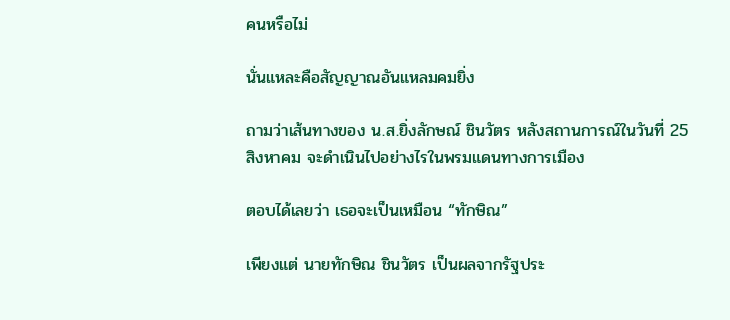คนหรือไม่

นั่นแหละคือสัญญาณอันแหลมคมยิ่ง

ถามว่าเส้นทางของ น.ส.ยิ่งลักษณ์ ชินวัตร หลังสถานการณ์ในวันที่ 25 สิงหาคม จะดำเนินไปอย่างไรในพรมแดนทางการเมือง

ตอบได้เลยว่า เธอจะเป็นเหมือน “ทักษิณ”

เพียงแต่ นายทักษิณ ชินวัตร เป็นผลจากรัฐประ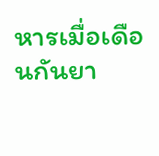หารเมื่อเดือนกันยา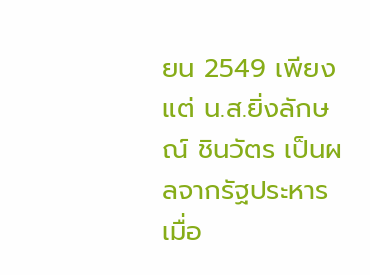ยน 2549 เพียงแต่ น.ส.ยิ่งลักษณ์ ชินวัตร เป็นผลจากรัฐประหารเมื่อ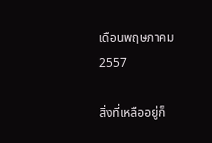เดือนพฤษภาคม 2557

สิ่งที่เหลืออยู่ก็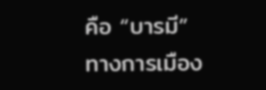คือ “บารมี” ทางการเมือง